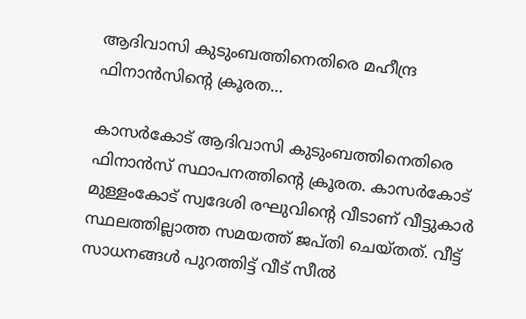ആദിവാസി കുടുംബത്തിനെതിരെ മഹീന്ദ്ര ഫിനാൻസിൻ്റെ ക്രൂരത…

കാസർകോട് ആദിവാസി കുടുംബത്തിനെതിരെ ഫിനാൻസ് സ്ഥാപനത്തിന്റെ ക്രൂരത. കാസർകോട് മുള്ളംകോട് സ്വദേശി രഘുവിന്റെ വീടാണ് വീട്ടുകാർ സ്ഥലത്തില്ലാത്ത സമയത്ത് ജപ്തി ചെയ്തത്. വീട്ട് സാധനങ്ങൾ പുറത്തിട്ട് വീട്‌ സീൽ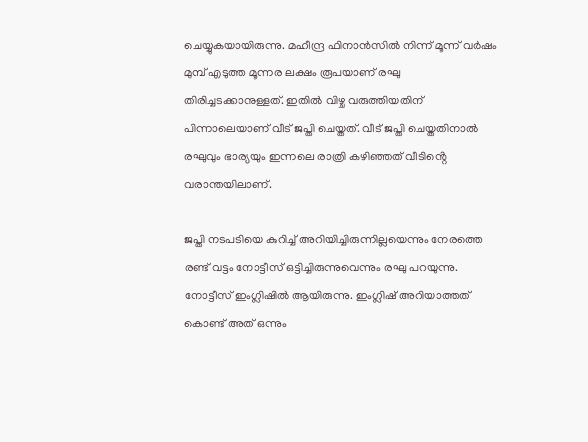ചെയ്യുകയായിരുന്നു. മഹീന്ദ്ര ഫിനാൻസിൽ നിന്ന് മൂന്ന് വർഷം മുമ്പ് എടുത്ത മൂന്നര ലക്ഷം രൂപയാണ് രഘു തിരിച്ചടക്കാനുള്ളത്. ഇതിൽ വിഴ്ച വരുത്തിയതിന് പിന്നാലെയാണ് വീട് ജപ്തി ചെയ്തത്. വീട് ജപ്തി ചെയ്തതിനാൽ രഘുവും ഭാര്യയും ഇന്നലെ രാത്രി കഴിഞ്ഞത് വീടിൻ്റെ വരാന്തയിലാണ്.

ജപ്തി നടപടിയെ കുറിച്ച് അറിയിച്ചിരുന്നില്ലയെന്നും നേരത്തെ രണ്ട് വട്ടം നോട്ടീസ് ഒട്ടിച്ചിരുന്നുവെന്നും രഘു പറയുന്നു. നോട്ടീസ് ഇംഗ്ലിഷിൽ ആയിരുന്നു. ഇംഗ്ലിഷ് അറിയാത്തത് കൊണ്ട് അത് ഒന്നും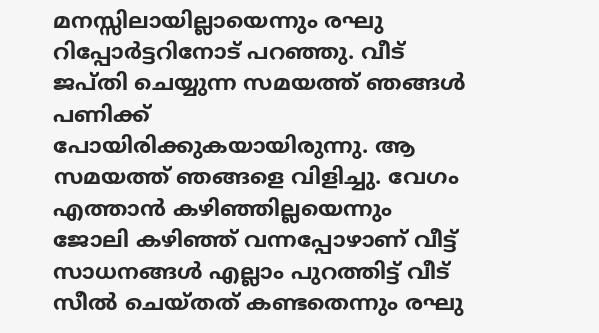മനസ്സിലായില്ലായെന്നും രഘു റിപ്പോർട്ടറിനോട് പറഞ്ഞു. വീട് ജപ്തി ചെയ്യുന്ന സമയത്ത് ഞങ്ങൾ പണിക്ക് പോയിരിക്കുകയായിരുന്നു. ആ സമയത്ത് ഞങ്ങളെ വിളിച്ചു. വേഗം എത്താൻ കഴിഞ്ഞില്ലയെന്നും ജോലി കഴിഞ്ഞ് വന്നപ്പോഴാണ് വീട്ട് സാധനങ്ങൾ എല്ലാം പുറത്തിട്ട് വീട് സീൽ ചെയ്തത് കണ്ടതെന്നും രഘു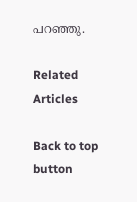പറഞ്ഞു.

Related Articles

Back to top button